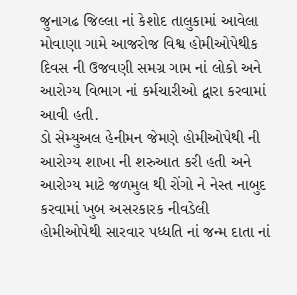જુનાગઢ જિલ્લા નાં કેશોદ તાલુકામાં આવેલા મોવાણા ગામે આજરોજ વિશ્વ હોમીઓપેથીક દિવસ ની ઉજવણી સમગ્ર ગામ નાં લોકો અને આરોગ્ય વિભાગ નાં કર્મચારીઓ દ્વારા કરવામાં આવી હતી.
ડો સેમ્યુઅલ હેનીમન જેમણે હોમીઓપેથી ની આરોગ્ય શાખા ની શરુઆત કરી હતી અને આરોગ્ય માટે જળમુલ થી રોંગો ને નેસ્ત નાબુદ કરવામાં ખુબ અસરકારક નીવડેલી હોમીઓપેથી સારવાર પધ્ધતિ નાં જન્મ દાતા નાં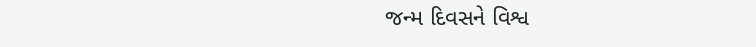જન્મ દિવસને વિશ્વ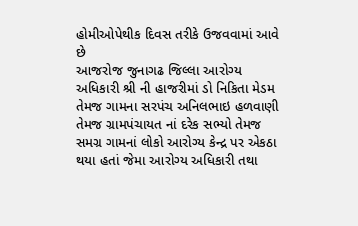હોમીઓપેથીક દિવસ તરીકે ઉજવવામાં આવે છે
આજરોજ જુનાગઢ જિલ્લા આરોગ્ય અધિકારી શ્રી ની હાજરીમાં ડો નિકિતા મેડમ તેમજ ગામના સરપંચ અનિલભાઇ હળવાણી તેમજ ગ્રામપંચાયત નાં દરેક સભ્યો તેમજ સમગ્ર ગામનાં લોકો આરોગ્ય કેન્દ્ર પર એકઠા થયા હતાં જેમા આરોગ્ય અધિકારી તથા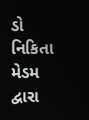ડો નિકિતા મેડમ દ્વારા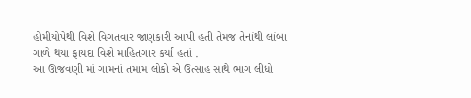હોમીયોપેથી વિશે વિગતવાર જાણકારી આપી હતી તેમજ તેનાંથી લાંબા ગાળે થયા ફાયદા વિશે માહિતગાર કર્યા હતાં .
આ ઊજવણી માં ગામનાં તમામ લોકો એ ઉત્સાહ સાથે ભાગ લીધો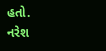હતો.
નરેશ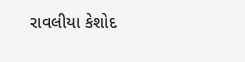રાવલીયા કેશોદ